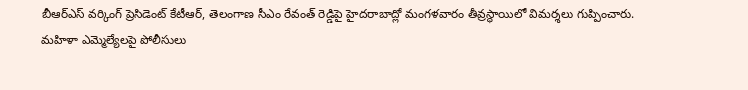బీఆర్ఎస్ వర్కింగ్ ప్రెసిడెంట్ కేటీఆర్, తెలంగాణ సీఎం రేవంత్ రెడ్డిపై హైదరాబాద్లో మంగళవారం తీవ్రస్థాయిలో విమర్శలు గుప్పించారు.
మహిళా ఎమ్మెల్యేలపై పోలీసులు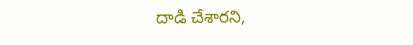దాడి చేశారని,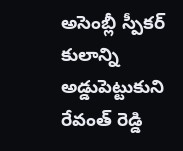అసెంబ్లీ స్పీకర్ కులాన్ని అడ్డుపెట్టుకుని రేవంత్ రెడ్డి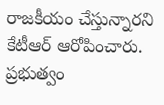రాజకీయం చేస్తున్నారని కేటీఆర్ ఆరోపించారు.
ప్రభుత్వం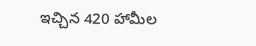ఇచ్చిన 420 హామీల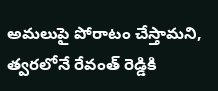అమలుపై పోరాటం చేస్తామని, త్వరలోనే రేవంత్ రెడ్డికి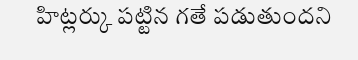హిట్లర్కు పట్టిన గతే పడుతుందని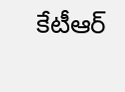కేటీఆర్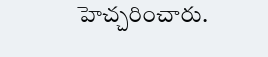హెచ్చరించారు.